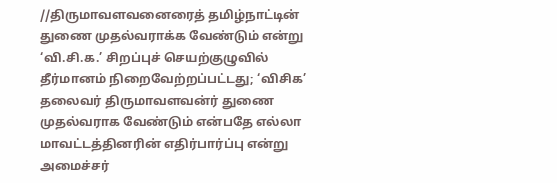//திருமாவளவனைரைத் தமிழ்நாட்டின் துணை முதல்வராக்க வேண்டும் என்று ‘வி.சி.க.’ சிறப்புச் செயற்குழுவில் தீர்மானம் நிறைவேற்றப்பட்டது; ‘விசிக’ தலைவர் திருமாவளவன்ர் துணை முதல்வராக வேண்டும் என்பதே எல்லா மாவட்டத்தினரின் எதிர்பார்ப்பு என்று அமைச்சர்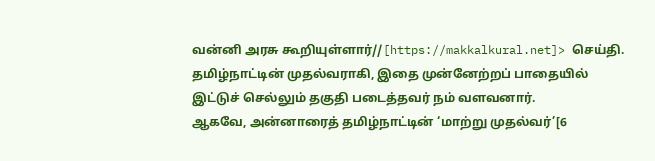வன்னி அரசு கூறியுள்ளார்//[https://makkalkural.net]> செய்தி.
தமிழ்நாட்டின் முதல்வராகி, இதை முன்னேற்றப் பாதையில் இட்டுச் செல்லும் தகுதி படைத்தவர் நம் வளவனார்.
ஆகவே, அன்னாரைத் தமிழ்நாட்டின் ‘மாற்று முதல்வர்’[6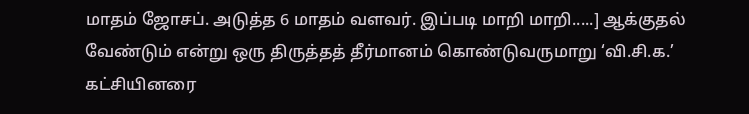மாதம் ஜோசப். அடுத்த 6 மாதம் வளவர். இப்படி மாறி மாறி.....] ஆக்குதல் வேண்டும் என்று ஒரு திருத்தத் தீர்மானம் கொண்டுவருமாறு ‘வி.சி.க.’ கட்சியினரை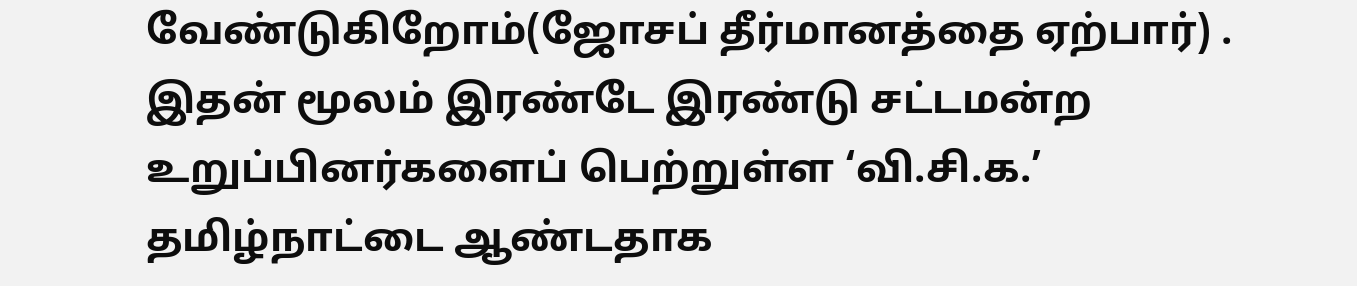வேண்டுகிறோம்(ஜோசப் தீர்மானத்தை ஏற்பார்) .
இதன் மூலம் இரண்டே இரண்டு சட்டமன்ற உறுப்பினர்களைப் பெற்றுள்ள ‘வி.சி.க.’ தமிழ்நாட்டை ஆண்டதாக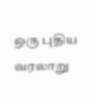ஒரு புதிய வரலாறு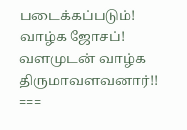படைக்கப்படும்!
வாழ்க ஜோசப்! வளமுடன் வாழ்க திருமாவளவனார்!!
===